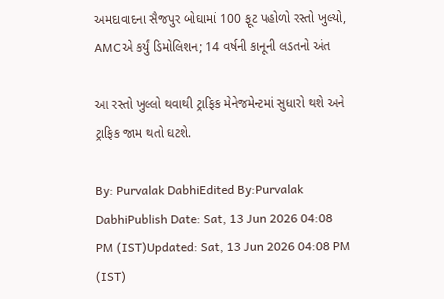અમદાવાદના સૈજપુર બોઘામાં 100 ફૂટ પહોળો રસ્તો ખુલ્યો, AMCએ કર્યું ડિમોલિશન; 14 વર્ષની કાનૂની લડતનો અંત

આ રસ્તો ખુલ્લો થવાથી ટ્રાફિક મેનેજમેન્ટમાં સુધારો થશે અને ટ્રાફિક જામ થતો ઘટશે.

By: Purvalak DabhiEdited By:Purvalak DabhiPublish Date: Sat, 13 Jun 2026 04:08 PM (IST)Updated: Sat, 13 Jun 2026 04:08 PM (IST)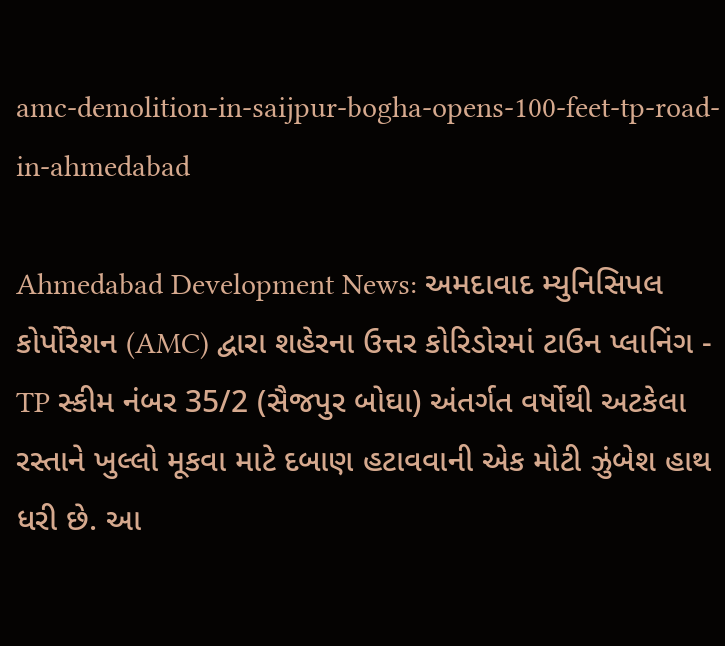amc-demolition-in-saijpur-bogha-opens-100-feet-tp-road-in-ahmedabad

Ahmedabad Development News: અમદાવાદ મ્યુનિસિપલ કોર્પોરેશન (AMC) દ્વારા શહેરના ઉત્તર કોરિડોરમાં ટાઉન પ્લાનિંગ - TP સ્કીમ નંબર 35/2 (સૈજપુર બોઘા) અંતર્ગત વર્ષોથી અટકેલા રસ્તાને ખુલ્લો મૂકવા માટે દબાણ હટાવવાની એક મોટી ઝુંબેશ હાથ ધરી છે. આ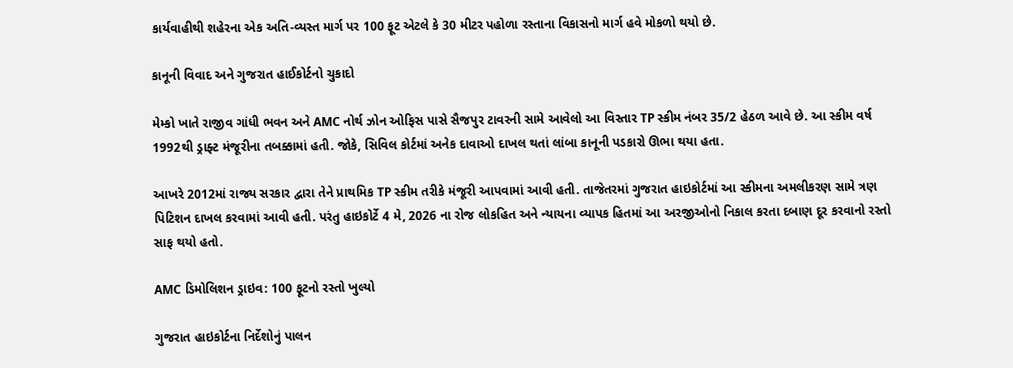કાર્યવાહીથી શહેરના એક અતિ-વ્યસ્ત માર્ગ પર 100 ફૂટ એટલે કે 30 મીટર પહોળા રસ્તાના વિકાસનો માર્ગ હવે મોકળો થયો છે.

કાનૂની વિવાદ અને ગુજરાત હાઈકોર્ટનો ચુકાદો

મેમ્કો ખાતે રાજીવ ગાંધી ભવન અને AMC નોર્થ ઝોન ઓફિસ પાસે સૈજપુર ટાવરની સામે આવેલો આ વિસ્તાર TP સ્કીમ નંબર 35/2 હેઠળ આવે છે. આ સ્કીમ વર્ષ 1992થી ડ્રાફ્ટ મંજૂરીના તબક્કામાં હતી. જોકે, સિવિલ કોર્ટમાં અનેક દાવાઓ દાખલ થતાં લાંબા કાનૂની પડકારો ઊભા થયા હતા.

આખરે 2012માં રાજ્ય સરકાર દ્વારા તેને પ્રાથમિક TP સ્કીમ તરીકે મંજૂરી આપવામાં આવી હતી. તાજેતરમાં ગુજરાત હાઇકોર્ટમાં આ સ્કીમના અમલીકરણ સામે ત્રણ પિટિશન દાખલ કરવામાં આવી હતી. પરંતુ હાઇકોર્ટે 4 મે, 2026 ના રોજ લોકહિત અને ન્યાયના વ્યાપક હિતમાં આ અરજીઓનો નિકાલ કરતા દબાણ દૂર કરવાનો રસ્તો સાફ થયો હતો.

AMC ડિમોલિશન ડ્રાઇવ: 100 ફૂટનો રસ્તો ખુલ્યો

ગુજરાત હાઇકોર્ટના નિર્દેશોનું પાલન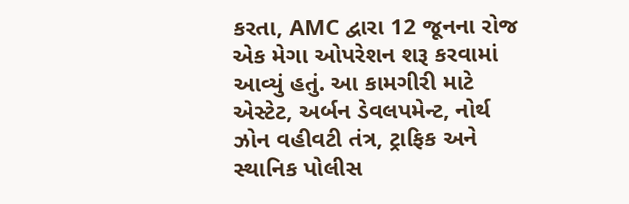કરતા, AMC દ્વારા 12 જૂનના રોજ એક મેગા ઓપરેશન શરૂ કરવામાં આવ્યું હતું. આ કામગીરી માટે એસ્ટેટ, અર્બન ડેવલપમેન્ટ, નોર્થ ઝોન વહીવટી તંત્ર, ટ્રાફિક અને સ્થાનિક પોલીસ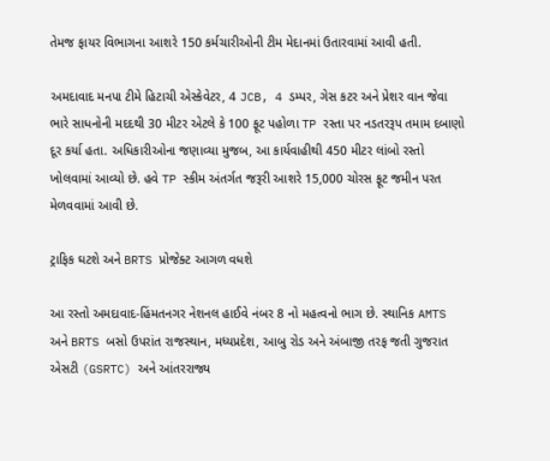તેમજ ફાયર વિભાગના આશરે 150 કર્મચારીઓની ટીમ મેદાનમાં ઉતારવામાં આવી હતી.

અમદાવાદ મનપા ટીમે હિટાચી એસ્કેવેટર, 4 JCB, 4 ડમ્પર, ગેસ કટર અને પ્રેશર વાન જેવા ભારે સાધનોની મદદથી 30 મીટર એટલે કે 100 ફૂટ પહોળા TP રસ્તા પર નડતરરૂપ તમામ દબાણો દૂર કર્યા હતા. અધિકારીઓના જણાવ્યા મુજબ, આ કાર્યવાહીથી 450 મીટર લાંબો રસ્તો ખોલવામાં આવ્યો છે. હવે TP સ્કીમ અંતર્ગત જરૂરી આશરે 15,000 ચોરસ ફૂટ જમીન પરત મેળવવામાં આવી છે.

ટ્રાફિક ઘટશે અને BRTS પ્રોજેક્ટ આગળ વધશે

આ રસ્તો અમદાવાદ-હિંમતનગર નેશનલ હાઈવે નંબર 8 નો મહત્વનો ભાગ છે. સ્થાનિક AMTS અને BRTS બસો ઉપરાંત રાજસ્થાન, મધ્યપ્રદેશ, આબુ રોડ અને અંબાજી તરફ જતી ગુજરાત એસટી (GSRTC) અને આંતરરાજ્ય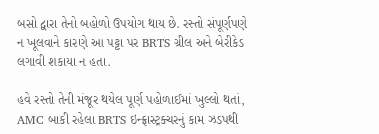બસો દ્વારા તેનો બહોળો ઉપયોગ થાય છે. રસ્તો સંપૂર્ણપણે ન ખૂલવાને કારણે આ પટ્ટા પર BRTS ગ્રીલ અને બેરીકેડ લગાવી શકાયા ન હતા.

હવે રસ્તો તેની મંજૂર થયેલ પૂર્ણ પહોળાઈમાં ખુલ્લો થતાં, AMC બાકી રહેલા BRTS ઇન્ફ્રાસ્ટ્રક્ચરનું કામ ઝડપથી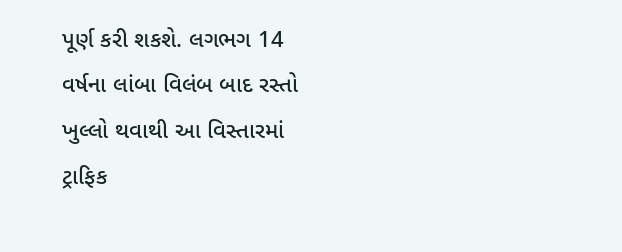પૂર્ણ કરી શકશે. લગભગ 14 વર્ષના લાંબા વિલંબ બાદ રસ્તો ખુલ્લો થવાથી આ વિસ્તારમાં ટ્રાફિક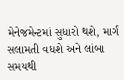મેનેજમેન્ટમાં સુધારો થશે, માર્ગ સલામતી વધશે અને લાંબા સમયથી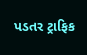પડતર ટ્રાફિક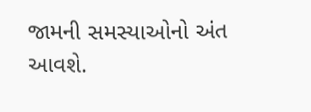જામની સમસ્યાઓનો અંત આવશે.